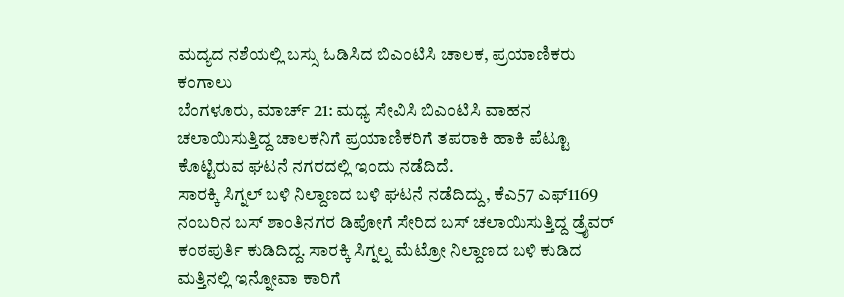ಮದ್ಯದ ನಶೆಯಲ್ಲಿ ಬಸ್ಸು ಓಡಿಸಿದ ಬಿಎಂಟಿಸಿ ಚಾಲಕ, ಪ್ರಯಾಣಿಕರು ಕಂಗಾಲು
ಬೆಂಗಳೂರು, ಮಾರ್ಚ್ 21: ಮಧ್ಯ ಸೇವಿಸಿ ಬಿಎಂಟಿಸಿ ವಾಹನ ಚಲಾಯಿಸುತ್ತಿದ್ದ ಚಾಲಕನಿಗೆ ಪ್ರಯಾಣಿಕರಿಗೆ ತಪರಾಕಿ ಹಾಕಿ ಪೆಟ್ಟೂ ಕೊಟ್ಟಿರುವ ಘಟನೆ ನಗರದಲ್ಲಿ ಇಂದು ನಡೆದಿದೆ.
ಸಾರಕ್ಕಿ ಸಿಗ್ನಲ್ ಬಳಿ ನಿಲ್ದಾಣದ ಬಳಿ ಘಟನೆ ನಡೆದಿದ್ದು, ಕೆಎ57 ಎಫ್1169 ನಂಬರಿನ ಬಸ್ ಶಾಂತಿನಗರ ಡಿಪೋಗೆ ಸೇರಿದ ಬಸ್ ಚಲಾಯಿಸುತ್ತಿದ್ದ ಡ್ರೈವರ್ ಕಂಠಪುರ್ತಿ ಕುಡಿದಿದ್ದ. ಸಾರಕ್ಕಿ ಸಿಗ್ನಲ್ನ ಮೆಟ್ರೋ ನಿಲ್ದಾಣದ ಬಳಿ ಕುಡಿದ ಮತ್ತಿನಲ್ಲಿ ಇನ್ನೋವಾ ಕಾರಿಗೆ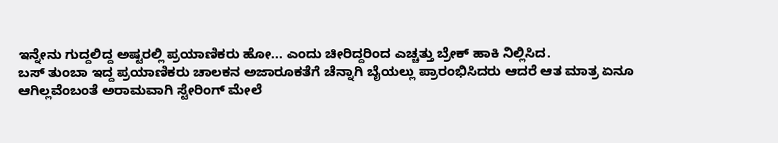ಇನ್ನೇನು ಗುದ್ದಲಿದ್ದ ಅಷ್ಟರಲ್ಲಿ ಪ್ರಯಾಣಿಕರು ಹೋ... ಎಂದು ಚೀರಿದ್ದರಿಂದ ಎಚ್ಚತ್ತು ಬ್ರೇಕ್ ಹಾಕಿ ನಿಲ್ಲಿಸಿದ.
ಬಸ್ ತುಂಬಾ ಇದ್ದ ಪ್ರಯಾಣಿಕರು ಚಾಲಕನ ಅಜಾರೂಕತೆಗೆ ಚೆನ್ನಾಗಿ ಬೈಯಲ್ಲು ಪ್ರಾರಂಭಿಸಿದರು ಆದರೆ ಆತ ಮಾತ್ರ ಏನೂ ಆಗಿಲ್ಲವೆಂಬಂತೆ ಅರಾಮವಾಗಿ ಸ್ಟೇರಿಂಗ್ ಮೇಲೆ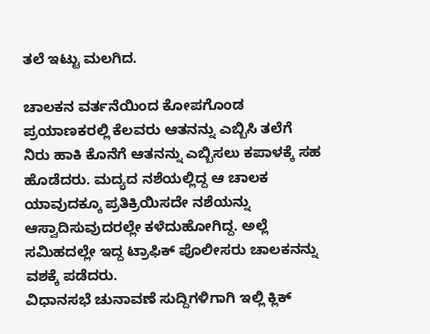ತಲೆ ಇಟ್ಟು ಮಲಗಿದ.

ಚಾಲಕನ ವರ್ತನೆಯಿಂದ ಕೋಪಗೊಂಡ ಪ್ರಯಾಣಕರಲ್ಲಿ ಕೆಲವರು ಆತನನ್ನು ಎಬ್ಬಿಸಿ ತಲೆಗೆ ನಿರು ಹಾಕಿ ಕೊನೆಗೆ ಆತನನ್ನು ಎಬ್ಬಿಸಲು ಕಪಾಳಕ್ಕೆ ಸಹ ಹೊಡೆದರು. ಮದ್ಯದ ನಶೆಯಲ್ಲಿದ್ದ ಆ ಚಾಲಕ ಯಾವುದಕ್ಕೂ ಪ್ರತಿಕ್ರಿಯಿಸದೇ ನಶೆಯನ್ನು ಆಸ್ವಾದಿಸುವುದರಲ್ಲೇ ಕಳೆದುಹೋಗಿದ್ದ. ಅಲ್ಲೆ ಸಮಿಹದಲ್ಲೇ ಇದ್ದ ಟ್ರಾಫಿಕ್ ಪೊಲೀಸರು ಚಾಲಕನನ್ನು ವಶಕ್ಕೆ ಪಡೆದರು.
ವಿಧಾನಸಭೆ ಚುನಾವಣೆ ಸುದ್ದಿಗಳಿಗಾಗಿ ಇಲ್ಲಿ ಕ್ಲಿಕ್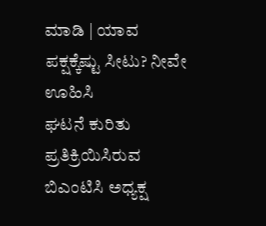ಮಾಡಿ | ಯಾವ ಪಕ್ಷಕ್ಕೆಷ್ಟು ಸೀಟು? ನೀವೇ ಊಹಿಸಿ
ಘಟನೆ ಕುರಿತು ಪ್ರತಿಕ್ರಿಯಿಸಿರುವ ಬಿಎಂಟಿಸಿ ಅಧ್ಯಕ್ಷ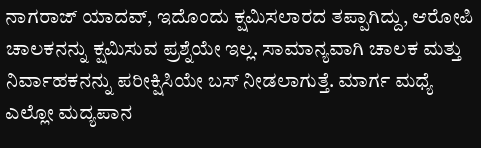ನಾಗರಾಜ್ ಯಾದವ್, ಇದೊಂದು ಕ್ಷಮಿಸಲಾರದ ತಪ್ಪಾಗಿದ್ದು, ಆರೋಪಿ ಚಾಲಕನನ್ನು ಕ್ಷಮಿಸುವ ಪ್ರಶ್ನೆಯೇ ಇಲ್ಲ. ಸಾಮಾನ್ಯವಾಗಿ ಚಾಲಕ ಮತ್ತು ನಿರ್ವಾಹಕನನ್ನು ಪರೀಕ್ಷಿಸಿಯೇ ಬಸ್ ನೀಡಲಾಗುತ್ತೆ. ಮಾರ್ಗ ಮಧ್ಯೆ ಎಲ್ಲೋ ಮದ್ಯಪಾನ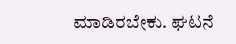ಮಾಡಿರಬೇಕು. ಘಟನೆ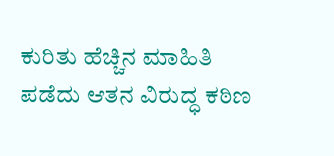ಕುರಿತು ಹೆಚ್ಚಿನ ಮಾಹಿತಿ ಪಡೆದು ಆತನ ವಿರುದ್ಧ ಕಠಿಣ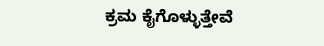ಕ್ರಮ ಕೈಗೊಳ್ಳುತ್ತೇವೆ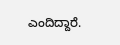ಎಂದಿದ್ದಾರೆ.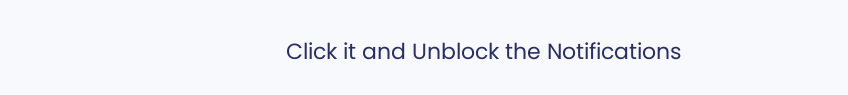Click it and Unblock the Notifications